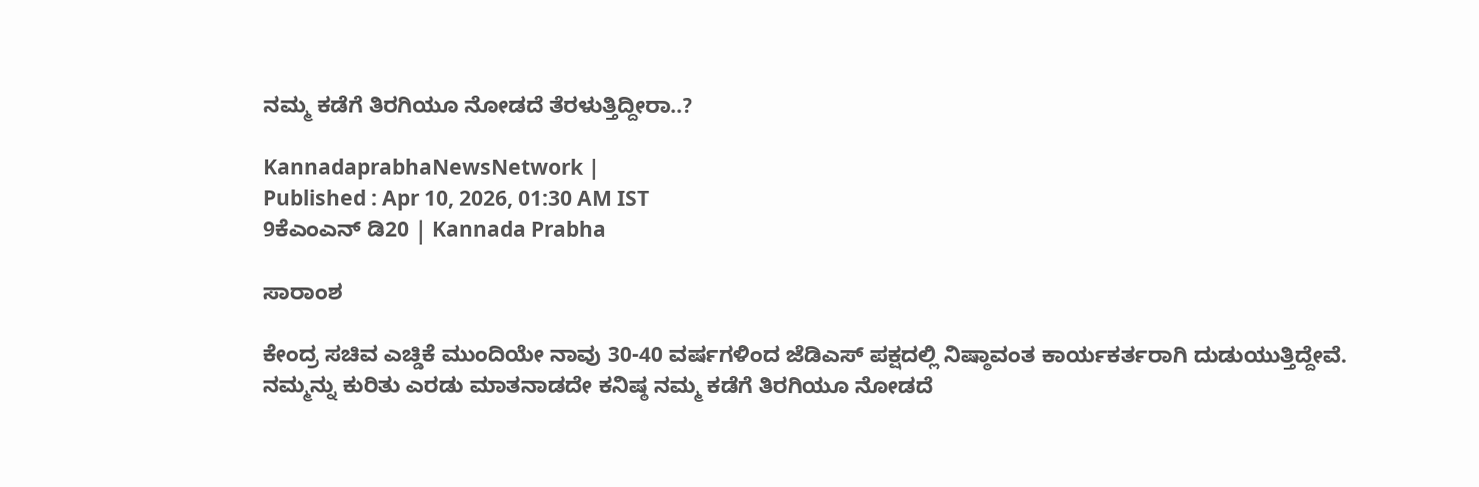ನಮ್ಮ ಕಡೆಗೆ ತಿರಗಿಯೂ ನೋಡದೆ ತೆರಳುತ್ತಿದ್ದೀರಾ..?

KannadaprabhaNewsNetwork |
Published : Apr 10, 2026, 01:30 AM IST
9ಕೆಎಂಎನ್ ಡಿ20 | Kannada Prabha

ಸಾರಾಂಶ

ಕೇಂದ್ರ ಸಚಿವ ಎಚ್ಡಿಕೆ ಮುಂದಿಯೇ ನಾವು 30-40 ವರ್ಷಗಳಿಂದ ಜೆಡಿಎಸ್ ಪಕ್ಷದಲ್ಲಿ ನಿಷ್ಠಾವಂತ ಕಾರ್ಯಕರ್ತರಾಗಿ ದುಡುಯುತ್ತಿದ್ದೇವೆ. ನಮ್ಮನ್ನು ಕುರಿತು ಎರಡು ಮಾತನಾಡದೇ ಕನಿಷ್ಠ ನಮ್ಮ ಕಡೆಗೆ ತಿರಗಿಯೂ ನೋಡದೆ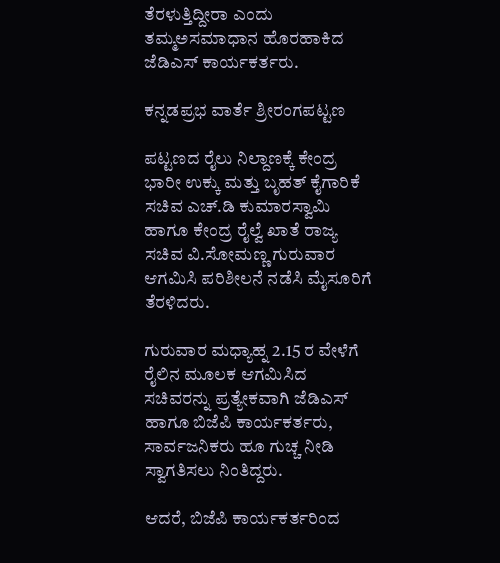ತೆರಳುತ್ತಿದ್ದೀರಾ ಎಂದು ತಮ್ಮಅಸಮಾಧಾನ ಹೊರಹಾಕಿದ ಜೆಡಿಎಸ್‌ ಕಾರ್ಯಕರ್ತರು.

ಕನ್ನಡಪ್ರಭ ವಾರ್ತೆ ಶ್ರೀರಂಗಪಟ್ಟಣ

ಪಟ್ಟಣದ ರೈಲು ನಿಲ್ದಾಣಕ್ಕೆ ಕೇಂದ್ರ ಭಾರೀ ಉಕ್ಕು ಮತ್ತು ಬೃಹತ್ ಕೈಗಾರಿಕೆ ಸಚಿವ ಎಚ್.ಡಿ ಕುಮಾರಸ್ವಾಮಿ ಹಾಗೂ ಕೇಂದ್ರ ರೈಲ್ವೆ ಖಾತೆ ರಾಜ್ಯ ಸಚಿವ ವಿ.ಸೋಮಣ್ಣ ಗುರುವಾರ ಆಗಮಿಸಿ ಪರಿಶೀಲನೆ ನಡೆಸಿ ಮೈಸೂರಿಗೆ ತೆರಳಿದರು.

ಗುರುವಾರ ಮಧ್ಯಾಹ್ನ 2.15 ರ ವೇಳೆಗೆ ರೈಲಿನ ಮೂಲಕ ಆಗಮಿಸಿದ ಸಚಿವರನ್ನು ಪ್ರತ್ಯೇಕವಾಗಿ ಜೆಡಿಎಸ್ ಹಾಗೂ ಬಿಜೆಪಿ ಕಾರ್ಯಕರ್ತರು, ಸಾರ್ವಜನಿಕರು ಹೂ ಗುಚ್ಚ ನೀಡಿ ಸ್ವಾಗತಿಸಲು ನಿಂತಿದ್ದರು.

ಆದರೆ, ಬಿಜೆಪಿ ಕಾರ್ಯಕರ್ತರಿಂದ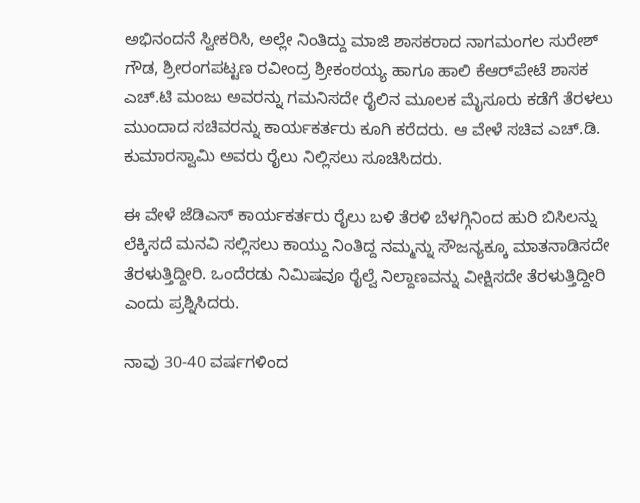ಅಭಿನಂದನೆ ಸ್ವೀಕರಿಸಿ, ಅಲ್ಲೇ ನಿಂತಿದ್ದು ಮಾಜಿ ಶಾಸಕರಾದ ನಾಗಮಂಗಲ ಸುರೇಶ್ ಗೌಡ, ಶ್ರೀರಂಗಪಟ್ಟಣ ರವೀಂದ್ರ ಶ್ರೀಕಂಠಯ್ಯ ಹಾಗೂ ಹಾಲಿ ಕೆಆರ್‌ಪೇಟೆ ಶಾಸಕ ಎಚ್.ಟಿ ಮಂಜು ಅವರನ್ನು ಗಮನಿಸದೇ ರೈಲಿನ ಮೂಲಕ ಮೈಸೂರು ಕಡೆಗೆ ತೆರಳಲು ಮುಂದಾದ ಸಚಿವರನ್ನು ಕಾರ್ಯಕರ್ತರು ಕೂಗಿ ಕರೆದರು. ಆ ವೇಳೆ ಸಚಿವ ಎಚ್.ಡಿ. ಕುಮಾರಸ್ವಾಮಿ ಅವರು ರೈಲು ನಿಲ್ಲಿಸಲು ಸೂಚಿಸಿದರು.

ಈ ವೇಳೆ ಜೆಡಿಎಸ್ ಕಾರ್ಯಕರ್ತರು ರೈಲು ಬಳಿ ತೆರಳಿ ಬೆಳಗ್ಗಿನಿಂದ ಹುರಿ ಬಿಸಿಲನ್ನು ಲೆಕ್ಕಿಸದೆ ಮನವಿ ಸಲ್ಲಿಸಲು ಕಾಯ್ದು ನಿಂತಿದ್ದ ನಮ್ಮನ್ನು ಸೌಜನ್ಯಕ್ಕೂ ಮಾತನಾಡಿಸದೇ ತೆರಳುತ್ತಿದ್ದೀರಿ. ಒಂದೆರಡು ನಿಮಿಷವೂ ರೈಲ್ವೆ ನಿಲ್ದಾಣವನ್ನು ವೀಕ್ಷಿಸದೇ ತೆರಳುತ್ತಿದ್ದೀರಿ ಎಂದು ಪ್ರಶ್ನಿಸಿದರು.

ನಾವು 30-40 ವರ್ಷಗಳಿಂದ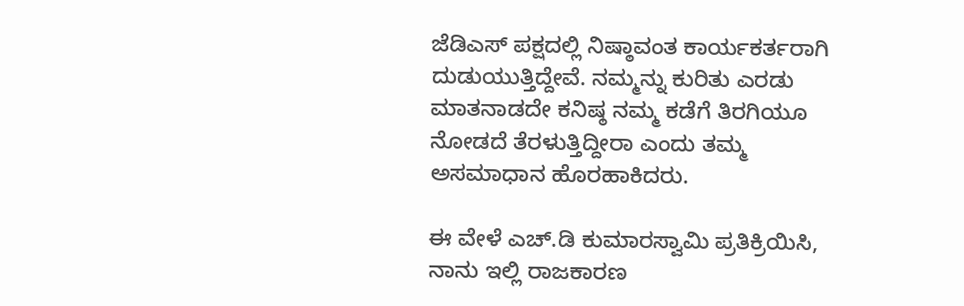ಜೆಡಿಎಸ್ ಪಕ್ಷದಲ್ಲಿ ನಿಷ್ಠಾವಂತ ಕಾರ್ಯಕರ್ತರಾಗಿ ದುಡುಯುತ್ತಿದ್ದೇವೆ. ನಮ್ಮನ್ನು ಕುರಿತು ಎರಡು ಮಾತನಾಡದೇ ಕನಿಷ್ಠ ನಮ್ಮ ಕಡೆಗೆ ತಿರಗಿಯೂ ನೋಡದೆ ತೆರಳುತ್ತಿದ್ದೀರಾ ಎಂದು ತಮ್ಮ ಅಸಮಾಧಾನ ಹೊರಹಾಕಿದರು.

ಈ ವೇಳೆ ಎಚ್.ಡಿ ಕುಮಾರಸ್ವಾಮಿ ಪ್ರತಿಕ್ರಿಯಿಸಿ, ನಾನು ಇಲ್ಲಿ ರಾಜಕಾರಣ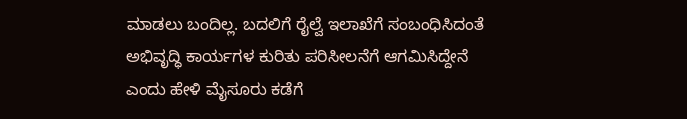ಮಾಡಲು ಬಂದಿಲ್ಲ. ಬದಲಿಗೆ ರೈಲ್ವೆ ಇಲಾಖೆಗೆ ಸಂಬಂಧಿಸಿದಂತೆ ಅಭಿವೃದ್ಧಿ ಕಾರ್ಯಗಳ ಕುರಿತು ಪರಿಸೀಲನೆಗೆ ಆಗಮಿಸಿದ್ದೇನೆ ಎಂದು ಹೇಳಿ ಮೈಸೂರು ಕಡೆಗೆ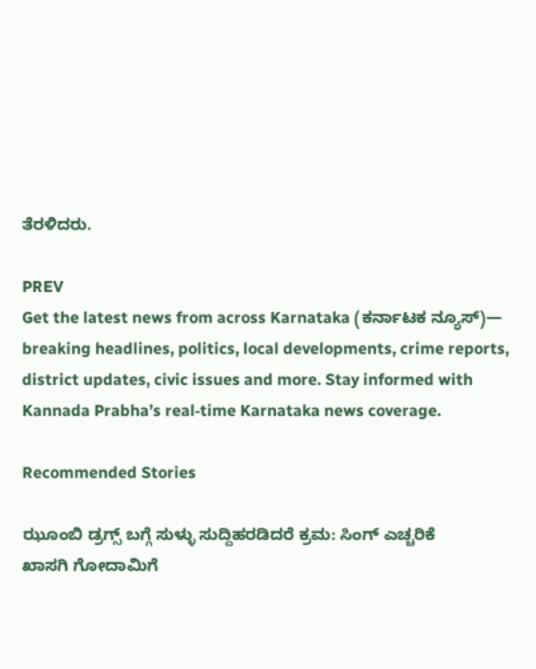ತೆರಳಿದರು.

PREV
Get the latest news from across Karnataka (ಕರ್ನಾಟಕ ನ್ಯೂಸ್)— breaking headlines, politics, local developments, crime reports, district updates, civic issues and more. Stay informed with Kannada Prabha’s real‑time Karnataka news coverage.

Recommended Stories

ಝೂಂಬಿ ಡ್ರಗ್ಸ್ ಬಗ್ಗೆ ಸುಳ್ಳು ಸುದ್ದಿಹರಡಿದರೆ ಕ್ರಮ: ಸಿಂಗ್ ಎಚ್ಚರಿಕೆ
ಖಾಸಗಿ ಗೋದಾಮಿಗೆ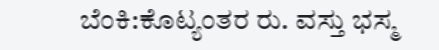ಬೆಂಕಿ:ಕೊಟ್ಯಂತರ ರು. ವಸ್ತು ಭಸ್ಮ